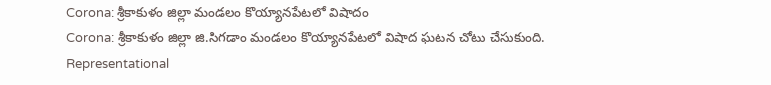Corona: శ్రీకాకుళం జిల్లా మండలం కొయ్యానపేటలో విషాదం
Corona: శ్రీకాకుళం జిల్లా జి.సిగడాం మండలం కొయ్యానపేటలో విషాద ఘటన చోటు చేసుకుంది.
Representational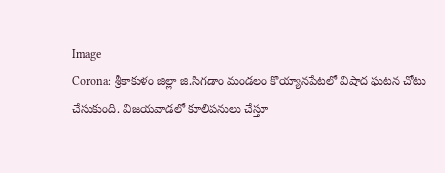Image
Corona: శ్రీకాకుళం జిల్లా జి.సిగడాం మండలం కొయ్యానపేటలో విషాద ఘటన చోటు చేసుకుంది. విజయవాడలో కూలిపనులు చేస్తూ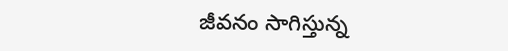జీవనం సాగిస్తున్న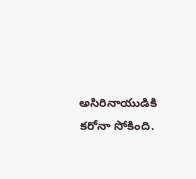అసిరినాయుడికి కరోనా సోకింది.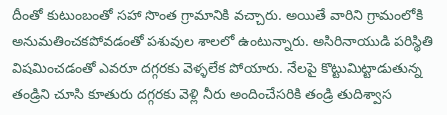దీంతో కుటుంబంతో సహా సొంత గ్రామానికి వచ్చారు. అయితే వారిని గ్రామంలోకి అనుమతించకపోవడంతో పశువుల శాలలో ఉంటున్నారు. అసిరినాయుడి పరిస్థితి విషమించడంతో ఎవరూ దగ్గరకు వెళ్ళలేక పోయారు. నేలపై కొట్టుమిట్టాడుతున్న తండ్రిని చూసి కూతురు దగ్గరకు వెళ్లి నీరు అందించేసరికి తండ్రి తుదిశ్వాస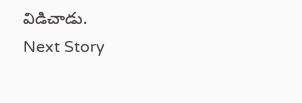విడిచాడు.
Next Story